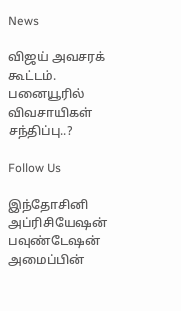News

விஜய் அவசரக் கூட்டம். பனையூரில் விவசாயிகள் சந்திப்பு..?

Follow Us

இந்தோசினி அப்ரிசியேஷன் பவுண்டேஷன் அமைப்பின்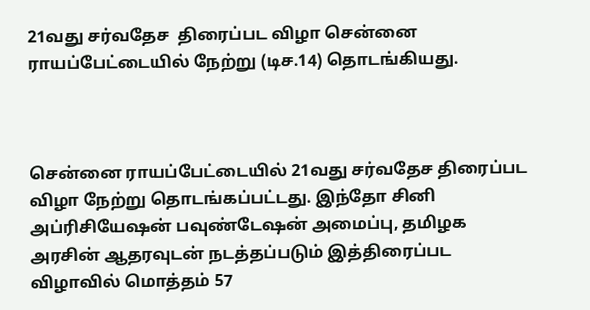21வது சர்வதேச  திரைப்பட விழா சென்னை ராயப்பேட்டையில் நேற்று (டிச.14) தொடங்கியது.



சென்னை ராயப்பேட்டையில் 21வது சர்வதேச திரைப்பட விழா நேற்று தொடங்கப்பட்டது. இந்தோ சினி அப்ரிசியேஷன் பவுண்டேஷன் அமைப்பு, தமிழக அரசின் ஆதரவுடன் நடத்தப்படும் இத்திரைப்பட விழாவில் மொத்தம் 57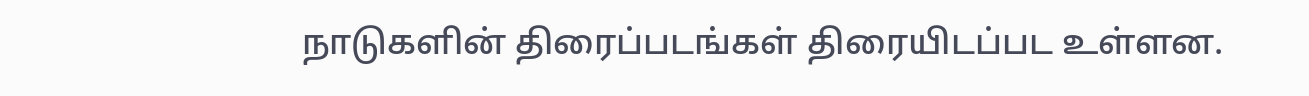நாடுகளின் திரைப்படங்கள் திரையிடப்பட உள்ளன.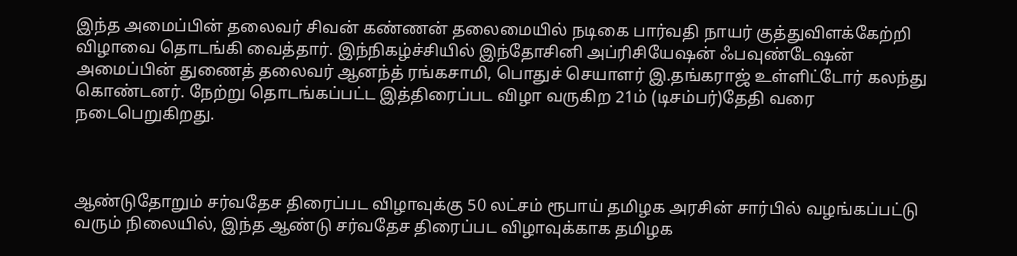இந்த அமைப்பின் தலைவர் சிவன் கண்ணன் தலைமையில் நடிகை பார்வதி நாயர் குத்துவிளக்கேற்றி விழாவை தொடங்கி வைத்தார். இந்நிகழ்ச்சியில் இந்தோசினி அப்ரிசியேஷன் ஃபவுண்டேஷன் அமைப்பின் துணைத் தலைவர் ஆனந்த் ரங்கசாமி, பொதுச் செயாளர் இ.தங்கராஜ் உள்ளிட்டோர் கலந்து கொண்டனர். நேற்று தொடங்கப்பட்ட இத்திரைப்பட விழா வருகிற 21ம் (டிசம்பர்)தேதி வரை நடைபெறுகிறது.



ஆண்டுதோறும் சர்வதேச திரைப்பட விழாவுக்கு 50 லட்சம் ரூபாய் தமிழக அரசின் சார்பில் வழங்கப்பட்டு வரும் நிலையில், இந்த ஆண்டு சர்வதேச திரைப்பட விழாவுக்காக தமிழக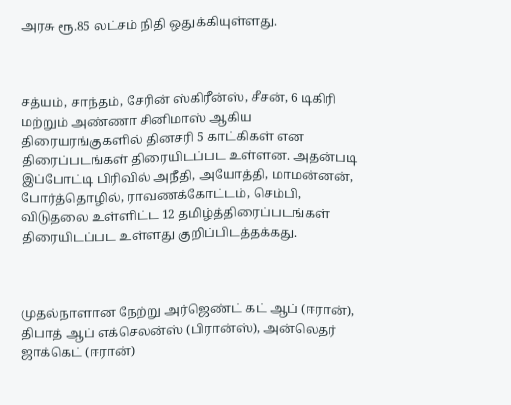அரசு ரூ.85 லட்சம் நிதி ஒதுக்கியுள்ளது.



சத்யம், சாந்தம், சேரின் ஸ்கிரீன்ஸ், சீசன், 6 டிகிரி மற்றும் அண்ணா சினிமாஸ் ஆகிய திரையரங்குகளில் தினசரி 5 காட்கிகள் என திரைப்படங்கள் திரையிடப்பட உள்ளன. அதன்படி இப்போட்டி பிரிவில் அநீதி, அயோத்தி, மாமன்னன், போர்த்தொழில், ராவணக்கோட்டம், செம்பி, விடுதலை உள்ளிட்ட 12 தமிழ்த்திரைப்படங்கள் திரையிடப்பட உள்ளது குறிப்பிடத்தக்கது.



முதல்நாளான நேற்று அர்ஜெண்ட் கட் ஆப் (ஈரான்), திபாத் ஆப் எக்செலன்ஸ் (பிரான்ஸ்), அன்லெதர் ஜாக்கெட் (ஈரான்)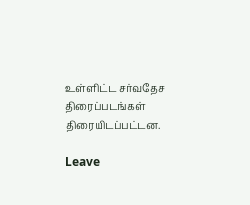உள்ளிட்ட சர்வதேச திரைப்படங்கள் திரையிடப்பட்டன.

Leave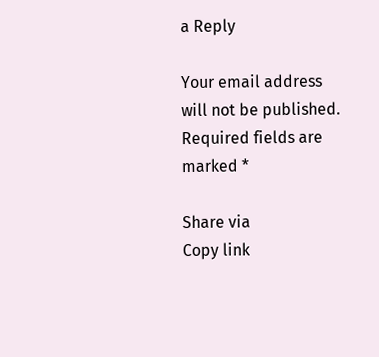a Reply

Your email address will not be published. Required fields are marked *

Share via
Copy link